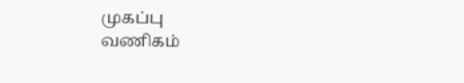முகப்பு
வணிகம்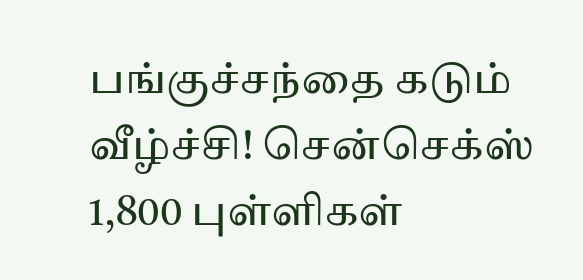பங்குச்சந்தை கடும் வீழ்ச்சி! சென்செக்ஸ் 1,800 புள்ளிகள்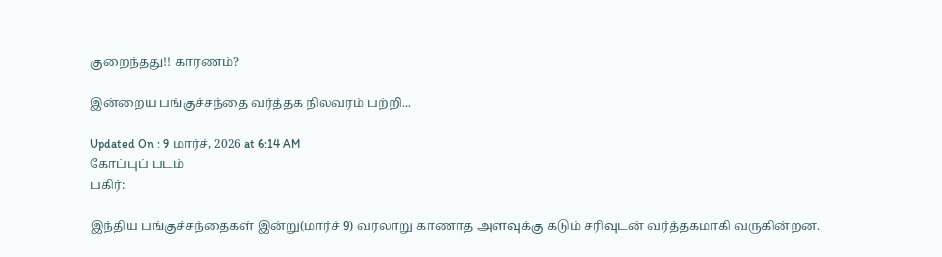குறைந்தது!! காரணம்?

இன்றைய பங்குச்சந்தை வர்த்தக நிலவரம் பற்றி...

Updated On : 9 மார்ச், 2026 at 6:14 AM
கோப்புப் படம்
பகிர்:

இந்திய பங்குச்சந்தைகள் இன்று(மார்ச் 9) வரலாறு காணாத அளவுக்கு கடும் சரிவுடன் வர்த்தகமாகி வருகின்றன.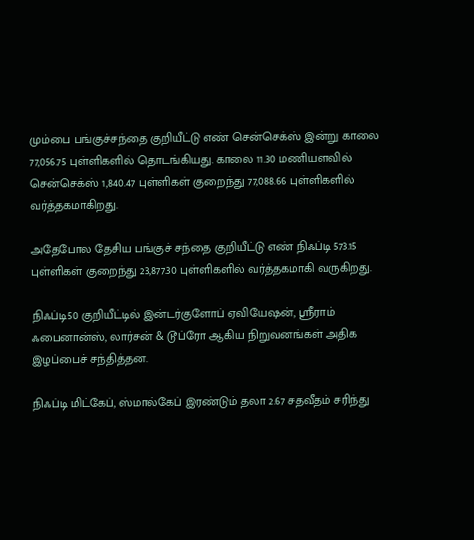மும்பை பங்குச்சந்தை குறியீட்டு எண் சென்செக்ஸ் இன்று காலை 77,056.75 புள்ளிகளில் தொடங்கியது. காலை 11.30 மணியளவில் சென்செக்ஸ் 1,840.47 புள்ளிகள் குறைந்து 77,088.66 புள்ளிகளில் வர்த்தகமாகிறது.

அதேபோல தேசிய பங்குச் சந்தை குறியீட்டு எண் நிஃப்டி 573.15 புள்ளிகள் குறைந்து 23,877.30 புள்ளிகளில் வர்த்தகமாகி வருகிறது.

நிஃப்டி50 குறியீட்டில் இன்டர்குளோப் ஏவியேஷன், ஸ்ரீராம் ஃபைனான்ஸ், லார்சன் & டூப்ரோ ஆகிய நிறுவனங்கள் அதிக இழப்பைச் சந்தித்தன.

நிஃப்டி மிட்கேப், ஸ்மால்கேப் இரண்டும் தலா 2.67 சதவீதம் சரிந்து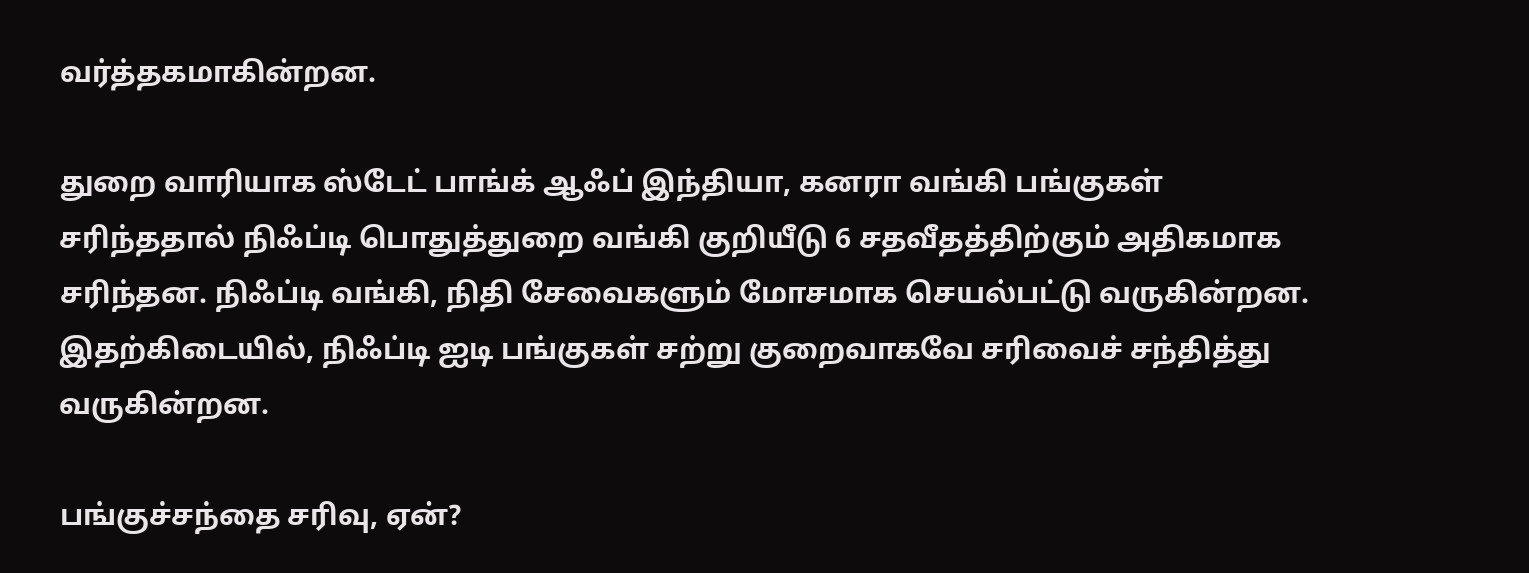வர்த்தகமாகின்றன.

துறை வாரியாக ஸ்டேட் பாங்க் ஆஃப் இந்தியா, கனரா வங்கி பங்குகள் சரிந்ததால் நிஃப்டி பொதுத்துறை வங்கி குறியீடு 6 சதவீதத்திற்கும் அதிகமாக சரிந்தன. நிஃப்டி வங்கி, நிதி சேவைகளும் மோசமாக செயல்பட்டு வருகின்றன. இதற்கிடையில், நிஃப்டி ஐடி பங்குகள் சற்று குறைவாகவே சரிவைச் சந்தித்து வருகின்றன.

பங்குச்சந்தை சரிவு, ஏன்?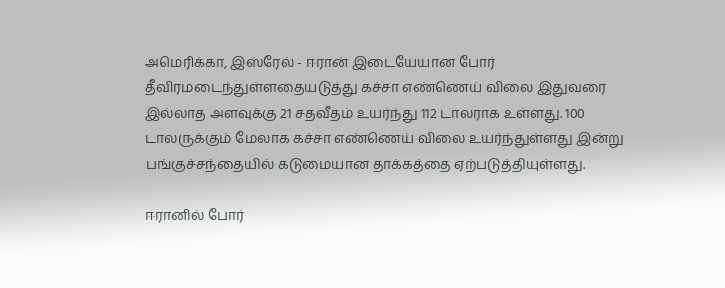அமெரிக்கா, இஸ்ரேல் - ஈரான் இடையேயான போர் தீவிரமடைந்துள்ளதையடுத்து கச்சா எண்ணெய் விலை இதுவரை இல்லாத அளவுக்கு 21 சதவீதம் உயர்ந்து 112 டாலராக உள்ளது. 100 டாலருக்கும் மேலாக கச்சா எண்ணெய் விலை உயர்ந்துள்ளது இன்று பங்குச்சந்தையில் கடுமையான தாக்கத்தை ஏற்படுத்தியுள்ளது.

ஈரானில் போர்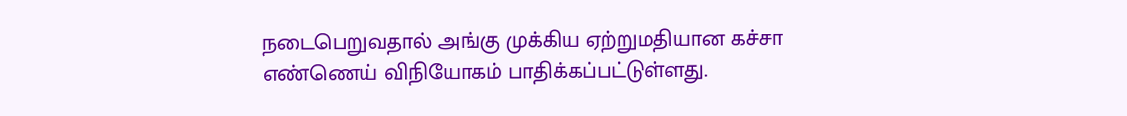நடைபெறுவதால் அங்கு முக்கிய ஏற்றுமதியான கச்சா எண்ணெய் விநியோகம் பாதிக்கப்பட்டுள்ளது.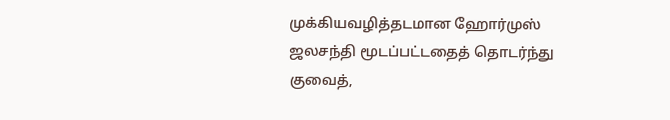முக்கியவழித்தடமான ஹோர்முஸ் ஜலசந்தி மூடப்பட்டதைத் தொடர்ந்து குவைத்,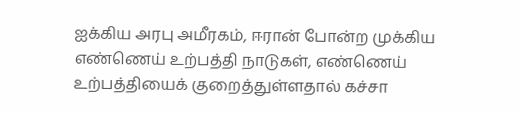ஐக்கிய அரபு அமீரகம், ஈரான் போன்ற முக்கிய எண்ணெய் உற்பத்தி நாடுகள், எண்ணெய் உற்பத்தியைக் குறைத்துள்ளதால் கச்சா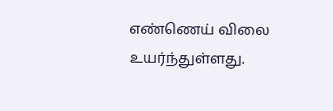எண்ணெய் விலை உயர்ந்துள்ளது.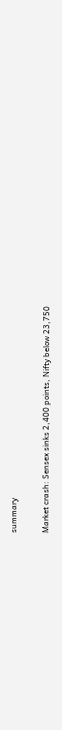summary

Market crash: Sensex sinks 2,400 points, Nifty below 23,750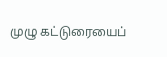முழு கட்டுரையைப்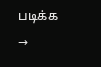படிக்க →